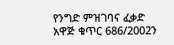የንግድ ምዝገባና ፈቃድ አዋጅ ቁጥር 686/2002ን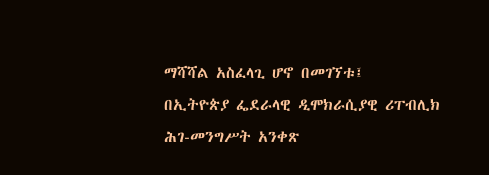ማሻሻል አስፈላጊ ሆኖ በመገኘቱ፤
በኢትዮጵያ ፌደራላዊ ዲሞክራሲያዊ ሪፐብሊክ ሕገ-መንግሥት አንቀጽ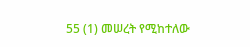55 (1) መሠረት የሚከተለው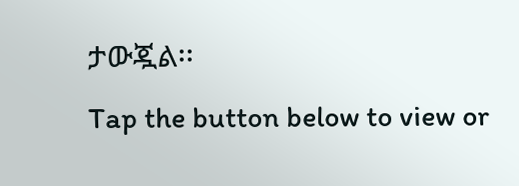ታውጇል፡፡
Tap the button below to view or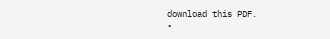download this PDF.
•